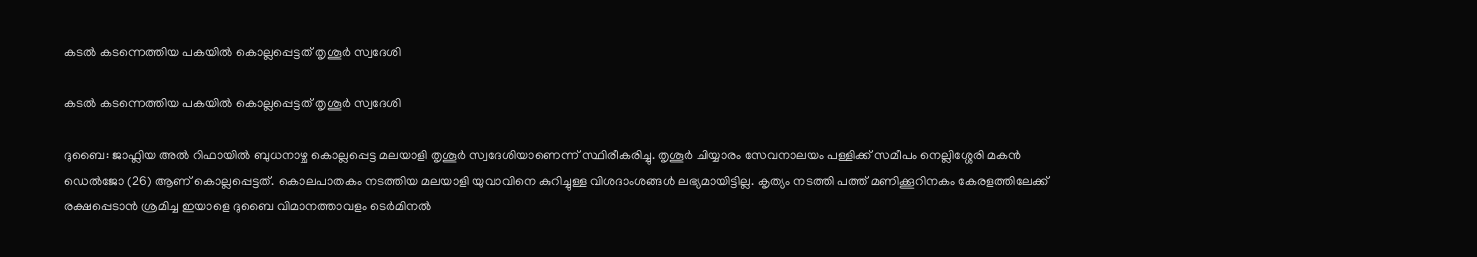കടല്‍ കടന്നെത്തിയ പകയില്‍ കൊല്ലപ്പെട്ടത് തൃശൂര്‍ സ്വദേശി

കടല്‍ കടന്നെത്തിയ പകയില്‍ കൊല്ലപ്പെട്ടത് തൃശൂര്‍ സ്വദേശി

ദുബൈ: ജാഫ്ലിയ അല്‍ റിഫായില്‍ ബുധനാഴ്ച കൊല്ലപ്പെട്ട മലയാളി തൃശൂര്‍ സ്വദേശിയാണെന്ന് സ്ഥിരീകരിച്ചു. തൃശൂര്‍ ചിയ്യാരം സേവനാലയം പള്ളിക്ക് സമീപം നെല്ലിശ്ശേരി മകന്‍ ഡെല്‍ജോ (26) ആണ് കൊല്ലപ്പെട്ടത്. കൊലപാതകം നടത്തിയ മലയാളി യുവാവിനെ കുറിച്ചുള്ള വിശദാംശങ്ങള്‍ ലഭ്യമായിട്ടില്ല. കൃത്യം നടത്തി പത്ത് മണിക്കൂറിനകം കേരളത്തിലേക്ക് രക്ഷപ്പെടാന്‍ ശ്രമിച്ച ഇയാളെ ദുബൈ വിമാനത്താവളം ടെര്‍മിനല്‍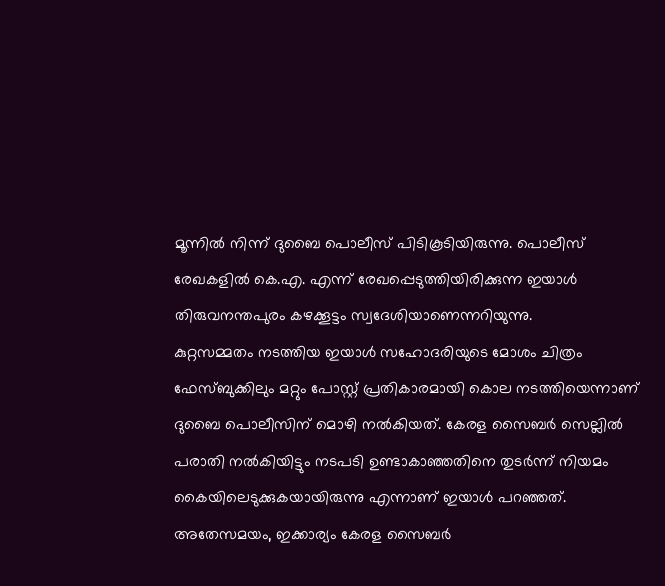മൂന്നില്‍ നിന്ന് ദുബൈ പൊലീസ് പിടികൂടിയിരുന്നു. പൊലീസ് രേഖകളില്‍ കെ.എ. എന്ന് രേഖപ്പെടുത്തിയിരിക്കുന്ന ഇയാള്‍ തിരുവനന്തപുരം കഴക്കൂട്ടം സ്വദേശിയാണെന്നറിയുന്നു.
കുറ്റസമ്മതം നടത്തിയ ഇയാള്‍ സഹോദരിയുടെ മോശം ചിത്രം ഫേസ്ബുക്കിലും മറ്റും പോസ്റ്റ് പ്രതികാരമായി കൊല നടത്തിയെന്നാണ് ദുബൈ പൊലീസിന് മൊഴി നല്‍കിയത്. കേരള സൈബര്‍ സെല്ലില്‍ പരാതി നല്‍കിയിട്ടും നടപടി ഉണ്ടാകാഞ്ഞതിനെ തുടര്‍ന്ന് നിയമം കൈയിലെടുക്കുകയായിരുന്നു എന്നാണ് ഇയാള്‍ പറഞ്ഞത്. അതേസമയം, ഇക്കാര്യം കേരള സൈബര്‍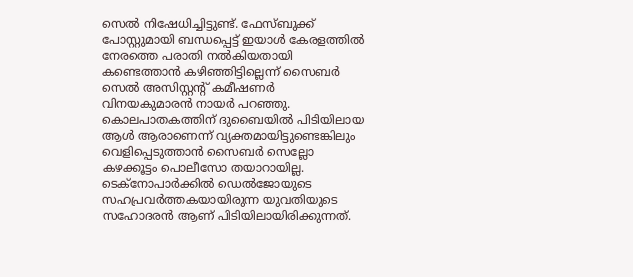സെല്‍ നിഷേധിച്ചിട്ടുണ്ട്. ഫേസ്ബുക്ക് പോസ്റ്റുമായി ബന്ധപ്പെട്ട് ഇയാള്‍ കേരളത്തില്‍ നേരത്തെ പരാതി നല്‍കിയതായി കണ്ടെത്താന്‍ കഴിഞ്ഞിട്ടില്ലെന്ന് സൈബര്‍ സെല്‍ അസിസ്റ്റന്‍റ് കമീഷണര്‍ വിനയകുമാരന്‍ നായര്‍ പറഞ്ഞു. കൊലപാതകത്തിന് ദുബൈയില്‍ പിടിയിലായ ആള്‍ ആരാണെന്ന് വ്യക്തമായിട്ടുണ്ടെങ്കിലും വെളിപ്പെടുത്താന്‍ സൈബര്‍ സെല്ലോ കഴക്കൂട്ടം പൊലീസോ തയാറായില്ല.
ടെക്നോപാര്‍ക്കില്‍ ഡെല്‍ജോയുടെ സഹപ്രവര്‍ത്തകയായിരുന്ന യുവതിയുടെ സഹോദരന്‍ ആണ് പിടിയിലായിരിക്കുന്നത്.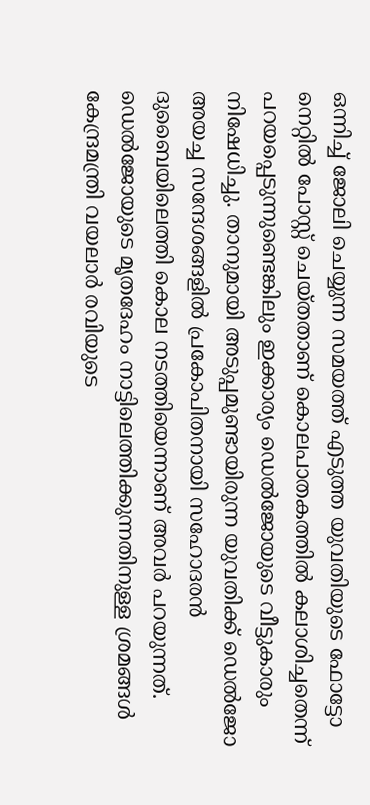ഒന്നിച്ച് ജോലി ചെയ്യുന്ന സമയത്ത് എടുത്ത യുവതിയുടെ ഫോട്ടോ നെറ്റില്‍ പോസ്റ്റ് ചെയ്തതാണ് കൊലപാതകത്തില്‍ കലാശിച്ചതെന്ന് പറയപ്പെടുന്നുണ്ടെങ്കിലും ഇക്കാര്യം ഡെല്‍ജോയുടെ വീട്ടുകാരും നിഷേധിച്ചു. താനുമായി അടുപ്പമുണ്ടായിരുന്ന യുവതിക്ക് ഡെല്‍ജോ അയച്ച സന്ദേശങ്ങളില്‍ പ്രകോപിതനായി സഹോദരന്‍ ദുബൈയിലെത്തി കൊല നടത്തിയെന്നാണ് അവര്‍ പറയുന്നത്. ഡെല്‍ജോയുടെ മൃതദേഹം നാട്ടിലെത്തിക്കുന്നതിനുള്ള ശ്രമങ്ങള്‍ കേന്ദ്രമന്ത്രി വയലാര്‍ രവിയുടെ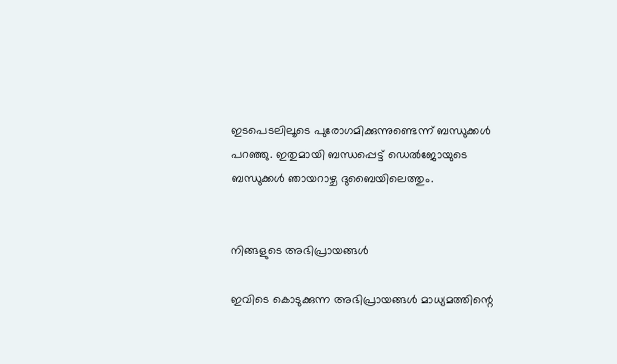ഇടപെടലിലൂടെ പുരോഗമിക്കുന്നുണ്ടെന്ന് ബന്ധുക്കള്‍ പറഞ്ഞു. ഇതുമായി ബന്ധപ്പെട്ട് ഡെല്‍ജോയുടെ ബന്ധുക്കള്‍ ഞായറാഴ്ച ദുബൈയിലെത്തും.


നിങ്ങളുടെ അഭിപ്രായങ്ങള്‍

ഇവിടെ കൊടുക്കുന്ന അഭിപ്രായങ്ങള്‍ മാധ്യമത്തിന്റെ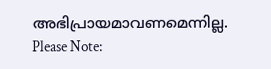അഭിപ്രായമാവണമെന്നില്ല.
Please Note: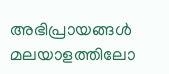അഭിപ്രായങ്ങള്‍ മലയാളത്തിലോ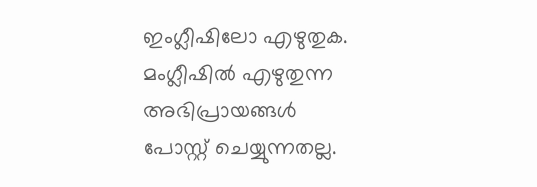ഇംഗ്ലീഷിലോ എഴുതുക. മംഗ്ലീഷില്‍ എഴുതുന്ന അഭിപ്രായങ്ങള്‍ പോസ്റ്റ് ചെയ്യുന്നതല്ല.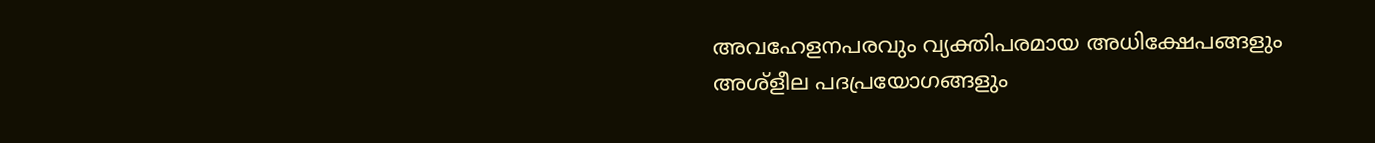അവഹേളനപരവും വ്യക്തിപരമായ അധിക്ഷേപങ്ങളും അശ്ളീല പദപ്രയോഗങ്ങളും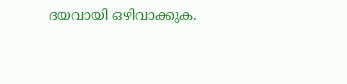ദയവായി ഒഴിവാക്കുക.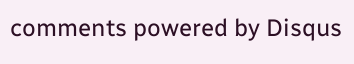comments powered by Disqus